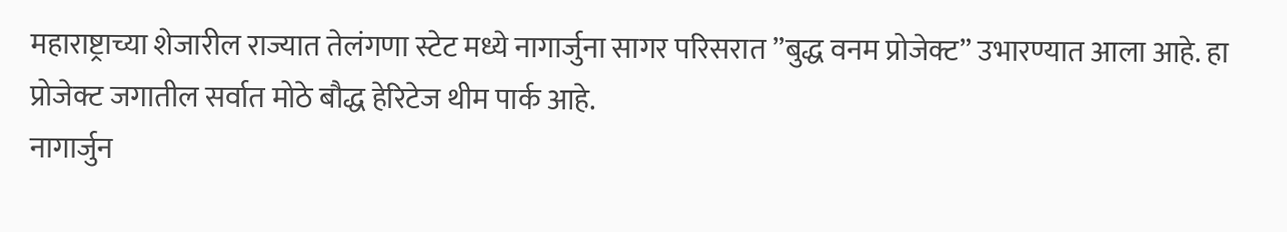महाराष्ट्राच्या शेजारील राज्यात तेलंगणा स्टेट मध्ये नागार्जुना सागर परिसरात ”बुद्ध वनम प्रोजेक्ट” उभारण्यात आला आहे. हा प्रोजेक्ट जगातील सर्वात मोठे बौद्ध हेरिटेज थीम पार्क आहे.
नागार्जुन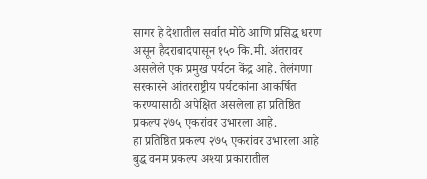सागर हे देशातील सर्वात मोठे आणि प्रसिद्ध धरण असून हैदराबादपासून १५० कि.मी. अंतरावर असलेले एक प्रमुख पर्यटन केंद्र आहे. तेलंगणा सरकारने आंतरराष्ट्रीय पर्यटकांना आकर्षित करण्यासाठी अपेक्षित असलेला हा प्रतिष्ठित प्रकल्प २७५ एकरांवर उभारला आहे.
हा प्रतिष्ठित प्रकल्प २७५ एकरांवर उभारला आहे
बुद्ध वनम प्रकल्प अश्या प्रकारातील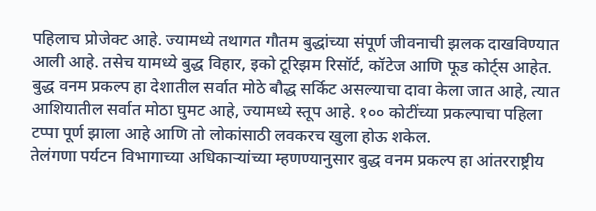पहिलाच प्रोजेक्ट आहे. ज्यामध्ये तथागत गौतम बुद्धांच्या संपूर्ण जीवनाची झलक दाखविण्यात आली आहे. तसेच यामध्ये बुद्ध विहार, इको टूरिझम रिसॉर्ट, कॉटेज आणि फूड कोर्ट्स आहेत.
बुद्ध वनम प्रकल्प हा देशातील सर्वात मोठे बौद्ध सर्किट असल्याचा दावा केला जात आहे, त्यात आशियातील सर्वात मोठा घुमट आहे, ज्यामध्ये स्तूप आहे. १०० कोटींच्या प्रकल्पाचा पहिला टप्पा पूर्ण झाला आहे आणि तो लोकांसाठी लवकरच खुला होऊ शकेल.
तेलंगणा पर्यटन विभागाच्या अधिकाऱ्यांच्या म्हणण्यानुसार बुद्ध वनम प्रकल्प हा आंतरराष्ट्रीय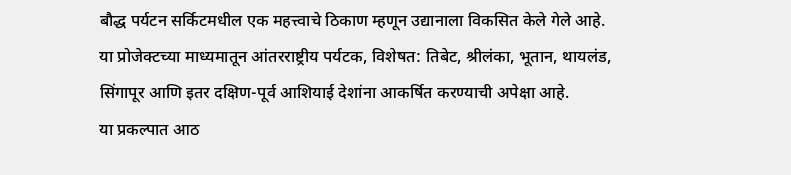बौद्ध पर्यटन सर्किटमधील एक महत्त्वाचे ठिकाण म्हणून उद्यानाला विकसित केले गेले आहे. या प्रोजेक्टच्या माध्यमातून आंतरराष्ट्रीय पर्यटक, विशेषत: तिबेट, श्रीलंका, भूतान, थायलंड, सिंगापूर आणि इतर दक्षिण-पूर्व आशियाई देशांना आकर्षित करण्याची अपेक्षा आहे.
या प्रकल्पात आठ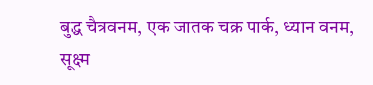बुद्ध चैत्रवनम, एक जातक चक्र पार्क, ध्यान वनम, सूक्ष्म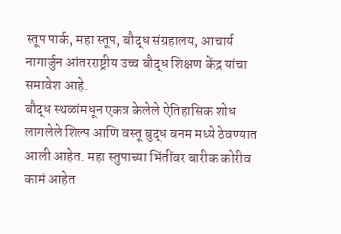स्तूप पार्क, महा स्तूप, बौद्ध संग्रहालय, आचार्य नागार्जुन आंतरराष्ट्रीय उच्च बौद्ध शिक्षण केंद्र यांचा समावेश आहे.
बौद्ध स्थळांमधून एकत्र केलेले ऐतिहासिक शोध लागलेले शिल्प आणि वस्तू बुद्ध वनम मध्ये ठेवण्यात आली आहेत. महा स्तुपाच्या भिंतींवर बारीक कोरीव कामं आहेत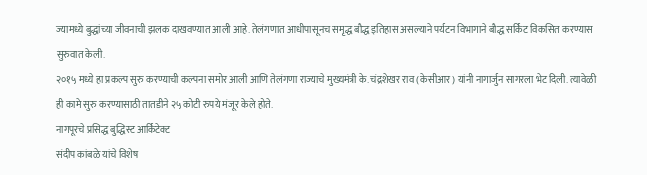ज्यामध्ये बुद्धांच्या जीवनाची झलक दाखवण्यात आली आहे. तेलंगणात आधीपासूनच समृद्ध बौद्ध इतिहास असल्याने पर्यटन विभागाने बौद्ध सर्किट विकसित करण्यास सुरुवात केली.
२०१५ मध्ये हा प्रकल्प सुरु करण्याची कल्पना समोर आली आणि तेलंगणा राज्याचे मुख्यमंत्री के. चंद्रशेखर राव (केसीआर) यांनी नागार्जुन सागरला भेट दिली. त्यावेळी ही कामे सुरु करण्यासाठी तातडीने २५ कोटी रुपये मंजूर केले होते.
नागपूरचे प्रसिद्ध बुद्धिस्ट आर्किटेक्ट
संदीप कांबळे यांचे विशेष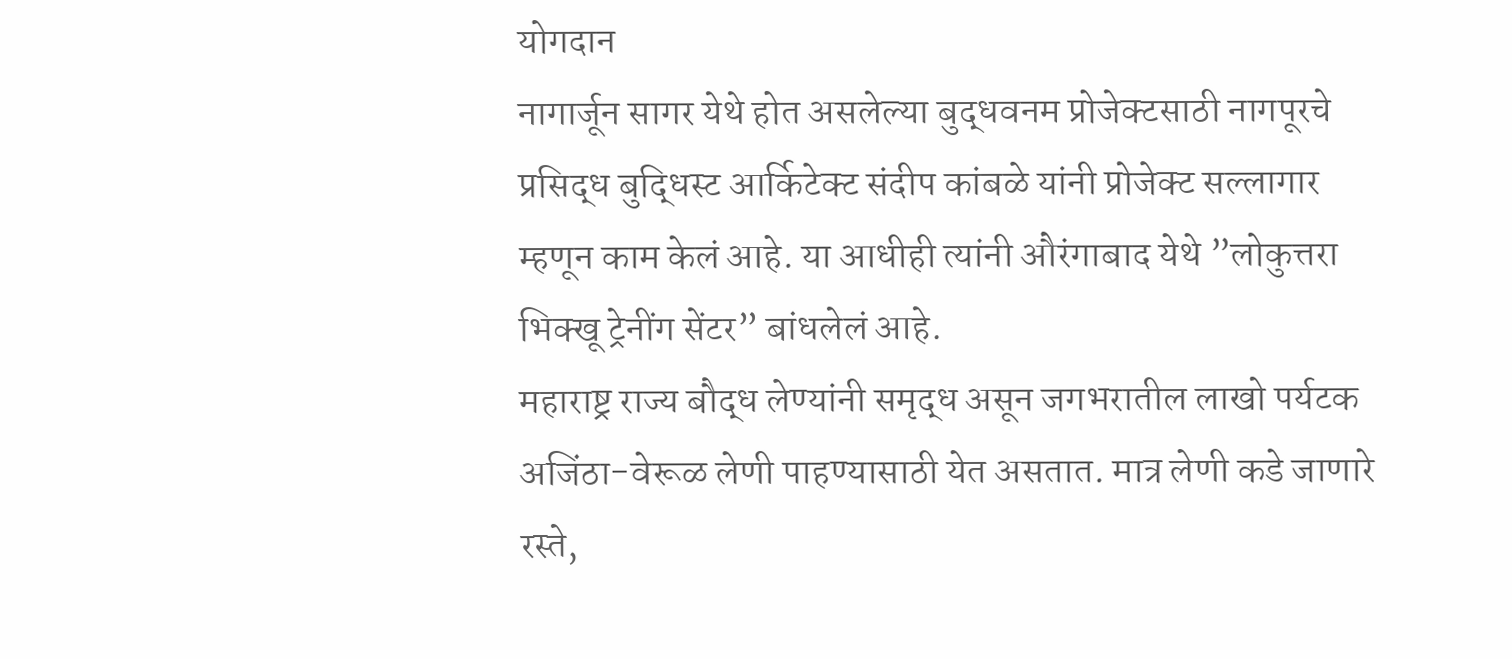योगदान
नागार्जून सागर येथे होत असलेल्या बुद्धवनम प्रोजेक्टसाठी नागपूरचे प्रसिद्ध बुद्धिस्ट आर्किटेक्ट संदीप कांबळे यांनी प्रोजेक्ट सल्लागार म्हणून काम केलं आहे. या आधीही त्यांनी औरंगाबाद येथे ”लोकुत्तरा भिक्खू ट्रेनींग सेंटर” बांधलेलं आहे.
महाराष्ट्र राज्य बौद्ध लेण्यांनी समृद्ध असून जगभरातील लाखो पर्यटक अजिंठा-वेरूळ लेणी पाहण्यासाठी येत असतात. मात्र लेणी कडे जाणारे रस्ते,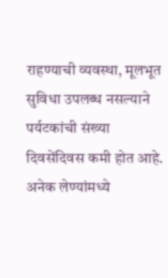राहण्याची व्यवस्था, मूलभूत सुविधा उपलब्ध नसल्याने पर्यटकांची संख्या दिवसेंदिवस कमी होत आहे. अनेक लेण्यांमध्ये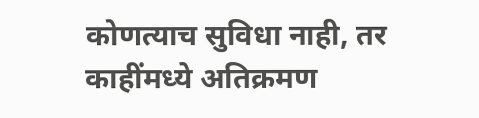कोणत्याच सुविधा नाही, तर काहींमध्ये अतिक्रमण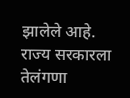झालेले आहे.
राज्य सरकारला तेलंगणा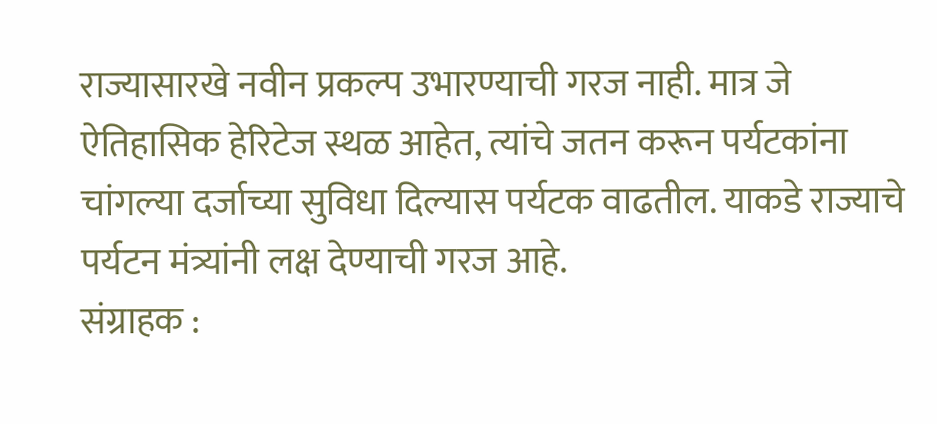राज्यासारखे नवीन प्रकल्प उभारण्याची गरज नाही. मात्र जे ऐतिहासिक हेरिटेज स्थळ आहेत, त्यांचे जतन करून पर्यटकांना चांगल्या दर्जाच्या सुविधा दिल्यास पर्यटक वाढतील. याकडे राज्याचे पर्यटन मंत्र्यांनी लक्ष देण्याची गरज आहे.
संग्राहक :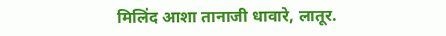मिलिंद आशा तानाजी धावारे, लातूर.